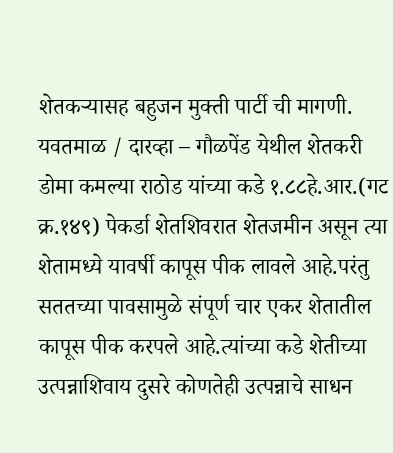शेतकऱ्यासह बहुजन मुक्ती पार्टी ची मागणी.
यवतमाळ / दारव्हा – गौळपेंड येथील शेतकरी डोमा कमल्या राठोड यांच्या कडे १.८८हे.आर.(गट क्र.१४९) पेकर्डा शेतशिवरात शेतजमीन असून त्या शेतामध्ये यावर्षी कापूस पीक लावले आहे.परंतु सततच्या पावसामुळे संपूर्ण चार एकर शेतातील कापूस पीक करपले आहे.त्यांच्या कडे शेतीच्या उत्पन्नाशिवाय दुसरे कोणतेही उत्पन्नाचे साधन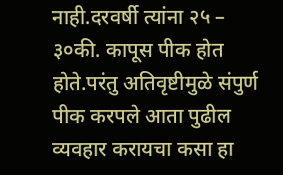नाही.दरवर्षी त्यांना २५ – ३०की. कापूस पीक होत होते.परंतु अतिवृष्टीमुळे संपुर्ण पीक करपले आता पुढील व्यवहार करायचा कसा हा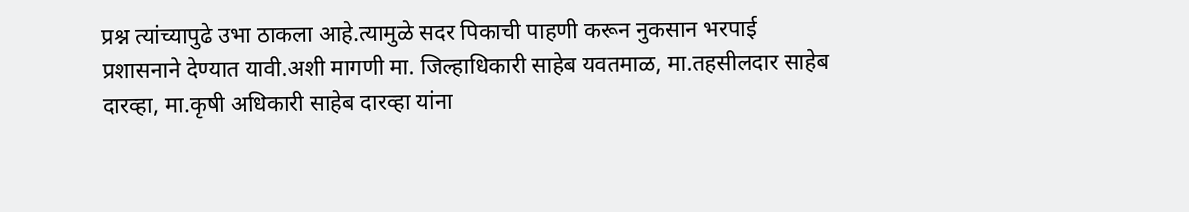प्रश्न त्यांच्यापुढे उभा ठाकला आहे.त्यामुळे सदर पिकाची पाहणी करून नुकसान भरपाई प्रशासनाने देण्यात यावी.अशी मागणी मा. जिल्हाधिकारी साहेब यवतमाळ, मा.तहसीलदार साहेब दारव्हा, मा.कृषी अधिकारी साहेब दारव्हा यांना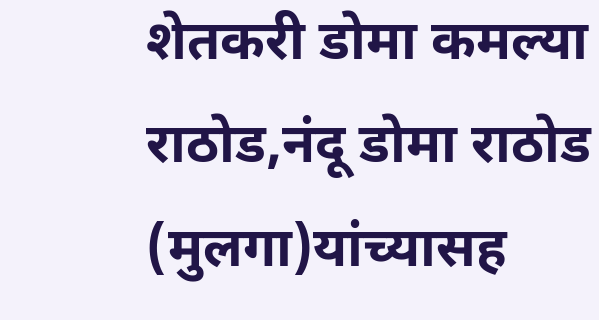शेतकरी डोमा कमल्या राठोड,नंदू डोमा राठोड (मुलगा)यांच्यासह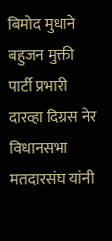बिमोद मुधाने बहुजन मुक्ती पार्टी प्रभारी दारव्हा दिग्रस नेर विधानसभा मतदारसंघ यांनी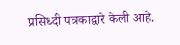प्रसिध्दी पत्रकाद्वारे केली आहे.